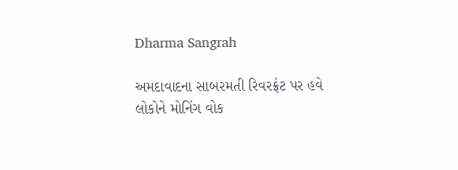Dharma Sangrah

અમદાવાદના સાબરમતી રિવરફ્રંટ પર હવે લોકોને મોનિંગ વોક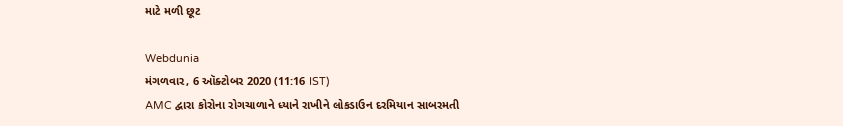માટે મળી છૂટ

Webdunia
મંગળવાર, 6 ઑક્ટોબર 2020 (11:16 IST)
AMC દ્વારા કોરોના રોગચાળાને ધ્યાને રાખીને લોકડાઉન દરમિયાન સાબરમતી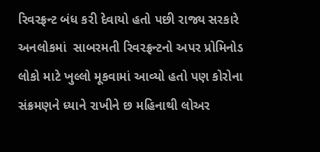રિવરફ્રન્ટ બંધ કરી દેવાયો હતો પછી રાજ્ય સરકારે અનલોકમાં  સાબરમતી રિવરફ્રન્ટનો અપર પ્રોમિનોડ લોકો માટે ખુલ્લો મૂકવામાં આવ્યો હતો પણ કોરોના સંક્રમણને ધ્યાને રાખીને છ મહિનાથી લોઅર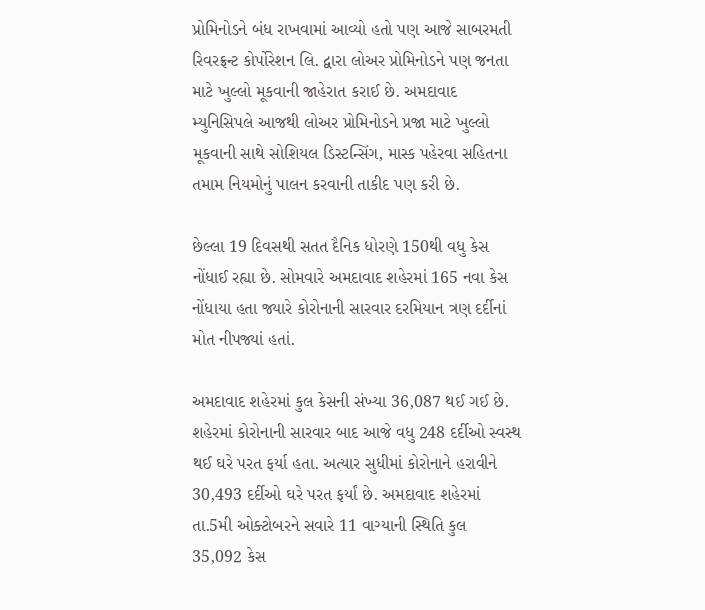પ્રોમિનોડને બંધ રાખવામાં આવ્યો હતો પણ આજે સાબરમતી રિવરફ્રન્ટ કોર્પોરેશન લિ. દ્વારા લોઅર પ્રોમિનોડને પણ જનતા માટે ખુલ્લો મૂકવાની જાહેરાત કરાઈ છે. અમદાવાદ મ્યુનિસિપલે આજથી લોઅર પ્રોમિનોડને પ્રજા માટે ખુલ્લો મૂકવાની સાથે સોશિયલ ડિસ્ટન્સિંગ, માસ્ક પહેરવા સહિતના તમામ નિયમોનું પાલન કરવાની તાકીદ પણ કરી છે.

છેલ્લા 19 દિવસથી સતત દૈનિક ધોરણે 150થી વધુ કેસ નોંધાઈ રહ્યા છે. સોમવારે અમદાવાદ શહેરમાં 165 નવા કેસ નોંધાયા હતા જ્યારે કોરોનાની સારવાર દરમિયાન ત્રણ દર્દીનાં મોત નીપજ્યાં હતાં.

અમદાવાદ શહેરમાં કુલ કેસની સંખ્યા 36,087 થઈ ગઈ છે. શહેરમાં કોરોનાની સારવાર બાદ આજે વધુ 248 દર્દીઓ સ્વસ્થ થઈ ઘરે પરત ફર્યા હતા. અત્યાર સુધીમાં કોરોનાને હરાવીને 30,493 દર્દીઓ ઘરે પરત ફર્યાં છે. અમદાવાદ શહેરમાં તા.5મી ઓક્ટોબરને સવારે 11 વાગ્યાની સ્થિતિ કુલ 35,092 કેસ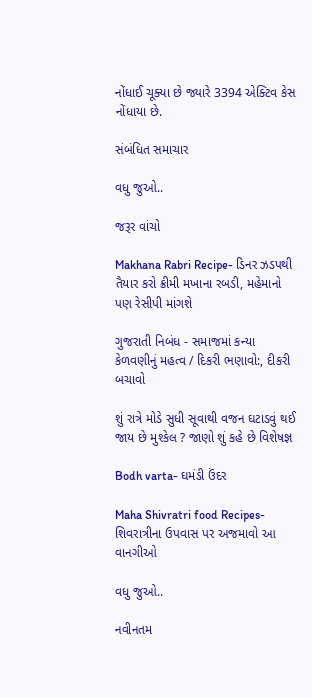નોંધાઈ ચૂક્યા છે જ્યારે 3394 એક્ટિવ કેસ નોંધાયા છે.

સંબંધિત સમાચાર

વધુ જુઓ..

જરૂર વાંચો

Makhana Rabri Recipe- ડિનર ઝડપથી તૈયાર કરો ક્રીમી મખાના રબડી, મહેમાનો પણ રેસીપી માંગશે

ગુજરાતી નિબંધ - સમાજમાં કન્યા કેળવણીનું મહત્વ / દિકરી ભણાવો:, દીકરી બચાવો

શું રાત્રે મોડે સુધી સૂવાથી વજન ઘટાડવું થઈ જાય છે મુશ્કેલ ? જાણો શું કહે છે વિશેષજ્ઞ

Bodh varta- ઘમંડી ઉંદર

Maha Shivratri food Recipes- શિવરાત્રીના ઉપવાસ પર અજમાવો આ વાનગીઓ

વધુ જુઓ..

નવીનતમ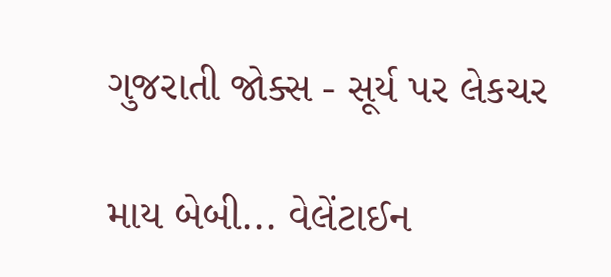ગુજરાતી જોક્સ - સૂર્ય પર લેકચર

માય બેબી... વેલેંટાઈન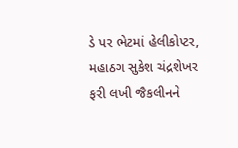ડે પર ભેટમાં હેલીકોપ્ટર, મહાઠગ સુકેશ ચંદ્રશેખર ફરી લખી જૈકલીનને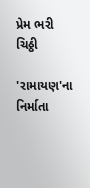પ્રેમ ભરી ચિઠ્ઠી

'રામાયણ'ના નિર્માતા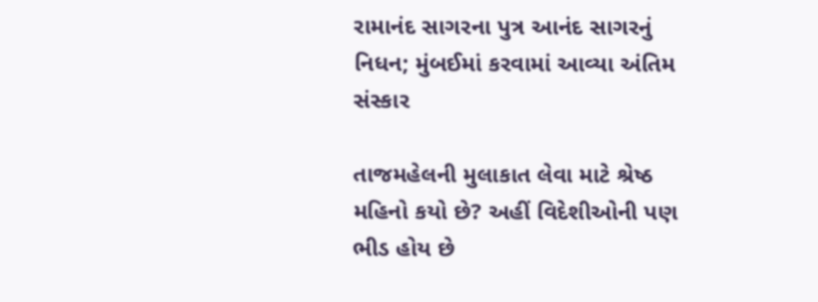રામાનંદ સાગરના પુત્ર આનંદ સાગરનું નિધન; મુંબઈમાં કરવામાં આવ્યા અંતિમ સંસ્કાર

તાજમહેલની મુલાકાત લેવા માટે શ્રેષ્ઠ મહિનો કયો છે? અહીં વિદેશીઓની પણ ભીડ હોય છે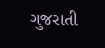ગુજરાતી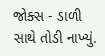જોક્સ - ડાળી સાથે તોડી નાખ્યું.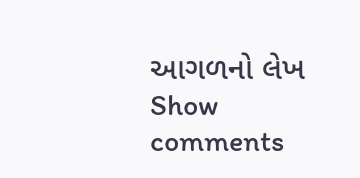આગળનો લેખ
Show comments